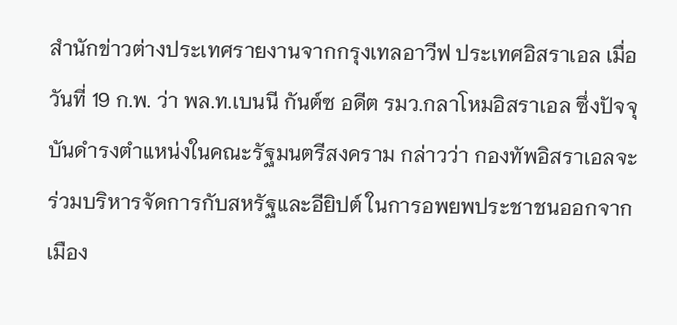สำนักข่าวต่างประเทศรายงานจากกรุงเทลอาวีฟ ประเทศอิสราเอล เมื่อวันที่ 19 ก.พ. ว่า พล.ท.เบนนี กันต์ซ อดีต รมว.กลาโหมอิสราเอล ซึ่งปัจจุบันดำรงตำแหน่งในคณะรัฐมนตรีสงคราม กล่าวว่า กองทัพอิสราเอลจะร่วมบริหารจัดการกับสหรัฐและอียิปต์ ในการอพยพประชาชนออกจากเมือง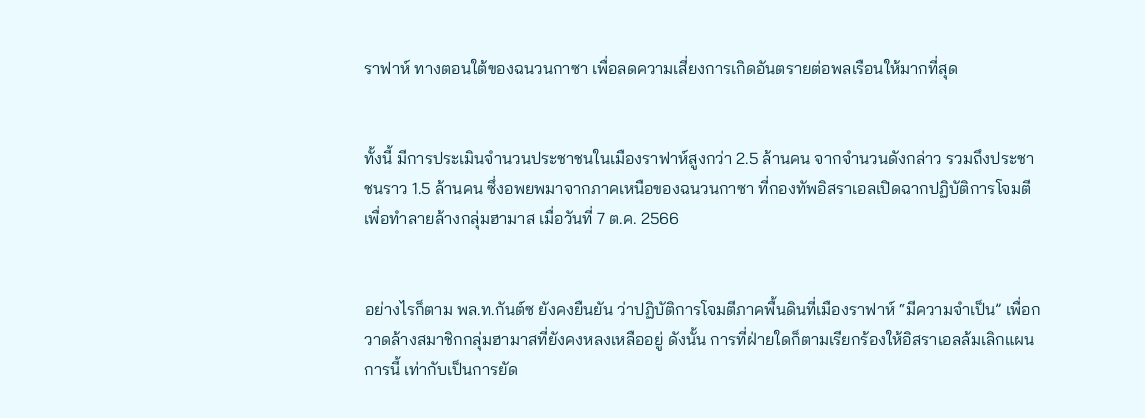ราฟาห์ ทางตอนใต้ของฉนวนกาซา เพื่อลดความเสี่ยงการเกิดอันตรายต่อพลเรือนให้มากที่สุด


ทั้งนี้ มีการประเมินจำนวนประชาชนในเมืองราฟาห์สูงกว่า 2.5 ล้านคน จากจำนวนดังกล่าว รวมถึงประชาชนราว 1.5 ล้านคน ซึ่งอพยพมาจากภาคเหนือของฉนวนกาซา ที่กองทัพอิสราเอลเปิดฉากปฏิบัติการโจมตีเพื่อทำลายล้างกลุ่มฮามาส เมื่อวันที่ 7 ต.ค. 2566


อย่างไรก็ตาม พล.ท.กันต์ซ ยังคงยืนยัน ว่าปฏิบัติการโจมตีภาคพื้นดินที่เมืองราฟาห์ “มีความจำเป็น” เพื่อกวาดล้างสมาชิกกลุ่มฮามาสที่ยังคงหลงเหลืออยู่ ดังนั้น การที่ฝ่ายใดก็ตามเรียกร้องให้อิสราเอลล้มเลิกแผนการนี้ เท่ากับเป็นการยัด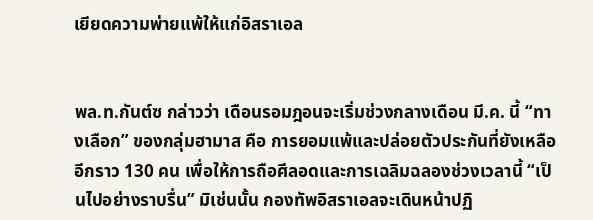เยียดความพ่ายแพ้ให้แก่อิสราเอล


พล.ท.กันต์ซ กล่าวว่า เดือนรอมฎอนจะเริ่มช่วงกลางเดือน มี.ค. นี้ “ทางเลือก” ของกลุ่มฮามาส คือ การยอมแพ้และปล่อยตัวประกันที่ยังเหลืออีกราว 130 คน เพื่อให้การถือศีลอดและการเฉลิมฉลองช่วงเวลานี้ “เป็นไปอย่างราบรื่น” มิเช่นนั้น กองทัพอิสราเอลจะเดินหน้าปฏิ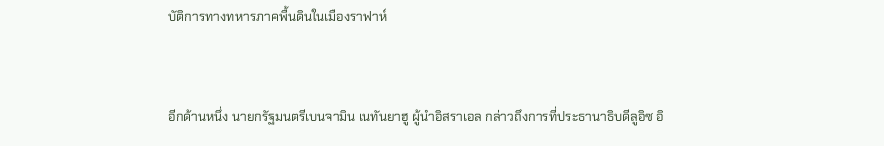บัติการทางทหารภาคพื้นดินในเมืองราฟาห์


อีกด้านหนึ่ง นายกรัฐมนตรีเบนจามิน เนทันยาฮู ผู้นำอิสราเอล กล่าวถึงการที่ประธานาธิบดีลูอิซ อิ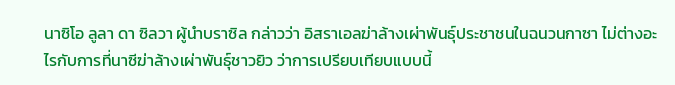นาซิโอ ลูลา ดา ซิลวา ผู้นำบราซิล กล่าวว่า อิสราเอลฆ่าล้างเผ่าพันธุ์ประชาชนในฉนวนกาซา ไม่ต่างอะไรกับการที่นาซีฆ่าล้างเผ่าพันธุ์ชาวยิว ว่าการเปรียบเทียบแบบนี้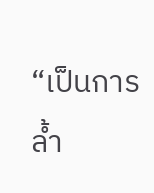“เป็นการล้ำ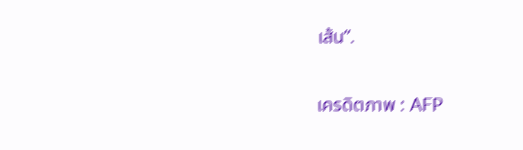เส้น”.

เครดิตภาพ : AFP